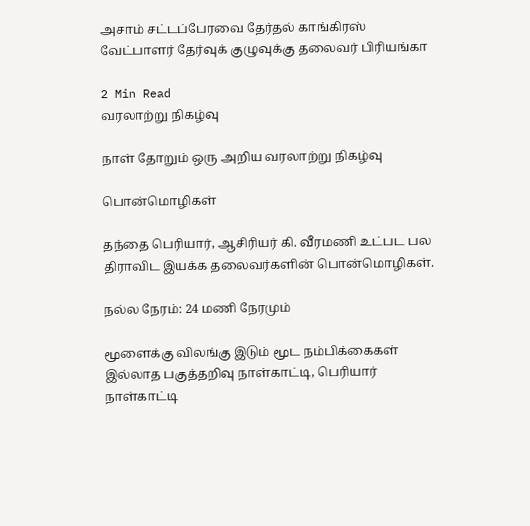அசாம் சட்டப்பேரவை தேர்தல் காங்கிரஸ் வேட்பாளர் தேர்வுக் குழுவுக்கு தலைவர் பிரியங்கா

2 Min Read
வரலாற்று நிகழ்வு

நாள் தோறும் ஒரு அறிய வரலாற்று நிகழ்வு

பொன்மொழிகள்

தந்தை பெரியார், ஆசிரியர் கி. வீரமணி உட்பட பல திராவிட இயக்க தலைவர்களின் பொன்மொழிகள்.

நல்ல நேரம்: 24 மணி நேரமும்

மூளைக்கு விலங்கு இடும் மூட நம்பிக்கைகள் இல்லாத பகுத்தறிவு நாள்காட்டி, பெரியார் நாள்காட்டி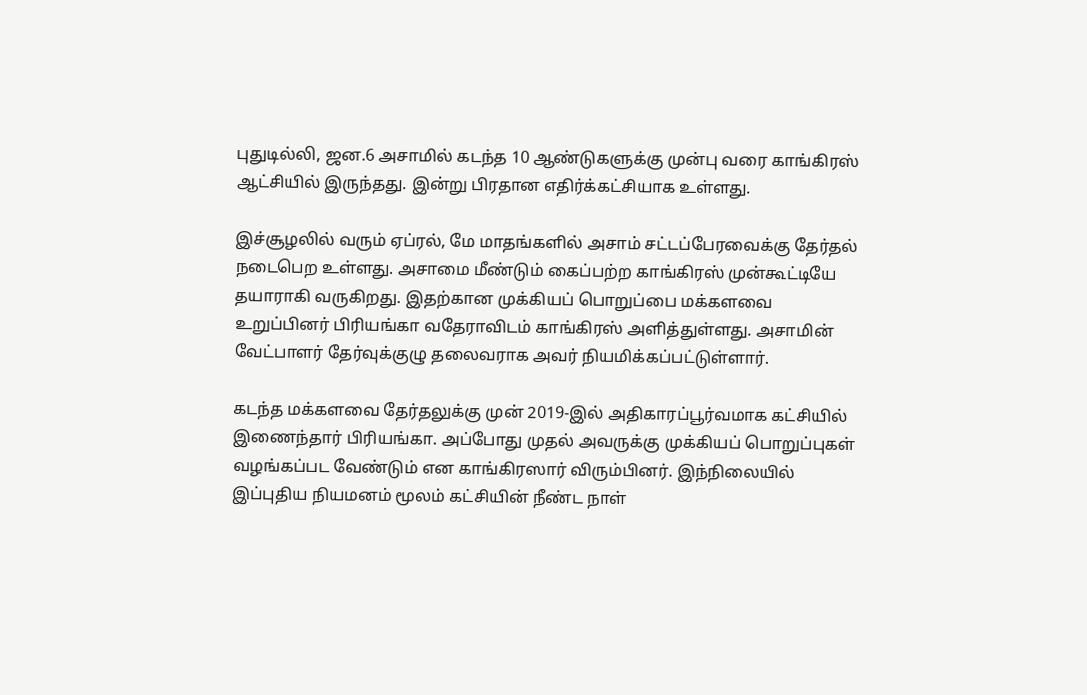புதுடில்லி, ஜன.6 அசாமில் கடந்த 10 ஆண்டுகளுக்கு முன்பு வரை காங்கிரஸ் ஆட்சியில் இருந்தது. இன்று பிரதான எதிர்க்கட்சியாக உள்ளது.

இச்சூழலில் வரும் ஏப்ரல், மே மாதங்களில் அசாம் சட்டப்பேரவைக்கு தேர்தல் நடைபெற உள்ளது. அசாமை மீண்டும் கைப்பற்ற காங்கிரஸ் முன்கூட்டியே தயாராகி வருகிறது. இதற்கான முக்கியப் பொறுப்பை மக்களவை உறுப்பினர் பிரியங்கா வதேராவிடம் காங்கிரஸ் அளித்துள்ளது. அசாமின் வேட்பாளர் தேர்வுக்குழு தலைவராக அவர் நியமிக்கப்பட்டுள்ளார்.

கடந்த மக்களவை தேர்தலுக்கு முன் 2019-இல் அதிகாரப்பூர்வமாக கட்சியில் இணைந்தார் பிரியங்கா. அப்போது முதல் அவருக்கு முக்கியப் பொறுப்புகள் வழங்கப்பட வேண்டும் என காங்கிரஸார் விரும்பினர். இந்நிலையில் இப்புதிய நியமனம் மூலம் கட்சியின் நீண்ட நாள்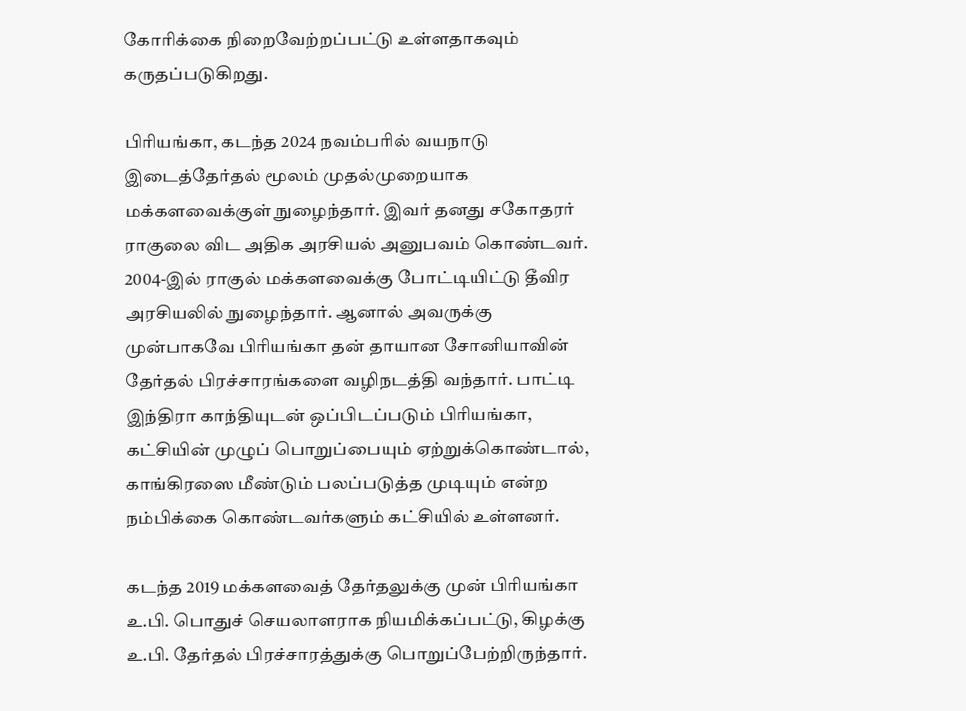கோரிக்கை நிறைவேற்றப்பட்டு உள்ளதாகவும் கருதப்படுகிறது.

பிரியங்கா, கடந்த 2024 நவம்பரில் வயநாடு இடைத்தேர்தல் மூலம் முதல்முறையாக மக்களவைக்குள் நுழைந்தார். இவர் தனது சகோதரர் ராகுலை விட அதிக அரசியல் அனுபவம் கொண்டவர். 2004-இல் ராகுல் மக்களவைக்கு போட்டியிட்டு தீவிர அரசியலில் நுழைந்தார். ஆனால் அவருக்கு முன்பாகவே பிரியங்கா தன் தாயான சோனியாவின் தேர்தல் பிரச்சாரங்களை வழிநடத்தி வந்தார். பாட்டி இந்திரா காந்தியுடன் ஒப்பிடப்படும் பிரியங்கா, கட்சியின் முழுப் பொறுப்பையும் ஏற்றுக்கொண்டால், காங்கிரஸை மீண்டும் பலப்படுத்த முடியும் என்ற நம்பிக்கை கொண்டவர்களும் கட்சியில் உள்ளனர்.

கடந்த 2019 மக்களவைத் தேர்தலுக்கு முன் பிரியங்கா உ.பி. பொதுச் செயலாளராக நியமிக்கப்பட்டு, கிழக்கு உ.பி. தேர்தல் பிரச்சாரத்துக்கு பொறுப்பேற்றிருந்தார்.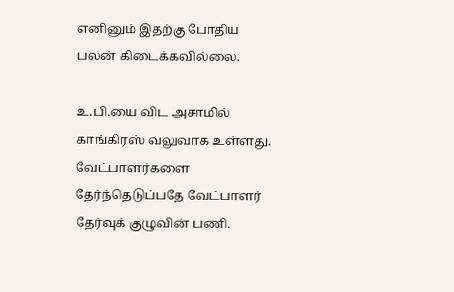எனினும் இதற்கு போதிய பலன் கிடைக்கவில்லை.

உ.பி.யை விட அசாமில் காங்கிரஸ் வலுவாக உள்ளது. வேட்பாளர்களை தேர்ந்தெடுப்பதே வேட்பாளர் தேர்வுக் குழுவின் பணி.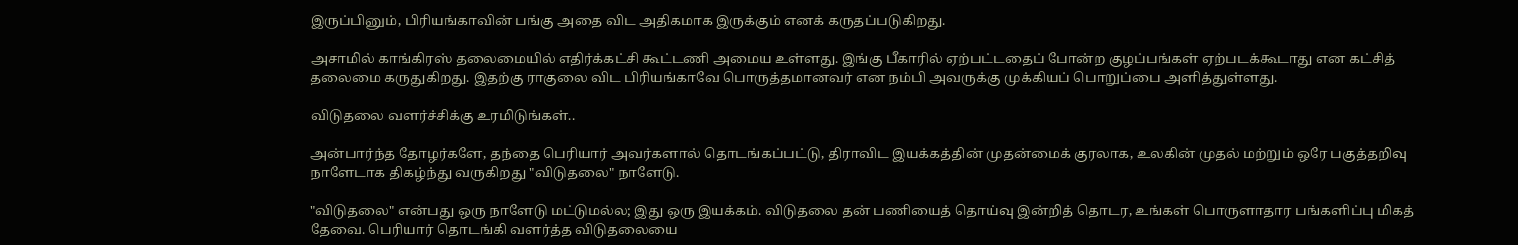இருப்பினும், பிரியங்காவின் பங்கு அதை விட அதிகமாக இருக்கும் எனக் கருதப்படுகிறது.

அசாமில் காங்கிரஸ் தலைமையில் எதிர்க்கட்சி கூட்டணி அமைய உள்ளது. இங்கு பீகாரில் ஏற்பட்டதைப் போன்ற குழப்பங்கள் ஏற்படக்கூடாது என கட்சித் தலைமை கருதுகிறது. இதற்கு ராகுலை விட பிரியங்காவே பொருத்தமானவர் என நம்பி அவருக்கு முக்கியப் பொறுப்பை அளித்துள்ளது.

விடுதலை வளர்ச்சிக்கு உரமிடுங்கள்..

அன்பார்ந்த தோழர்களே, தந்தை பெரியார் அவர்களால் தொடங்கப்பட்டு, திராவிட இயக்கத்தின் முதன்மைக் குரலாக, உலகின் முதல் மற்றும் ஒரே பகுத்தறிவு நாளேடாக திகழ்ந்து வருகிறது "விடுதலை" நாளேடு.

"விடுதலை" என்பது ஒரு நாளேடு மட்டுமல்ல; இது ஒரு இயக்கம். விடுதலை தன் பணியைத் தொய்வு இன்றித் தொடர, உங்கள் பொருளாதார பங்களிப்பு மிகத் தேவை. பெரியார் தொடங்கி வளர்த்த விடுதலையை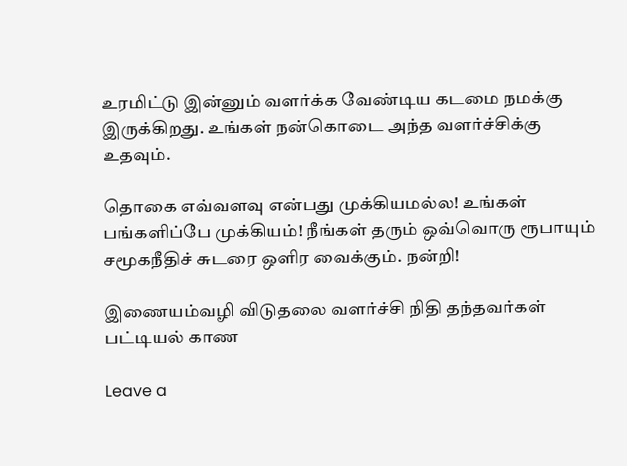உரமிட்டு இன்னும் வளர்க்க வேண்டிய கடமை நமக்கு இருக்கிறது. உங்கள் நன்கொடை அந்த வளர்ச்சிக்கு உதவும்.

தொகை எவ்வளவு என்பது முக்கியமல்ல! உங்கள் பங்களிப்பே முக்கியம்! நீங்கள் தரும் ஒவ்வொரு ரூபாயும் சமூகநீதிச் சுடரை ஒளிர வைக்கும். நன்றி!

இணையம்வழி விடுதலை வளர்ச்சி நிதி தந்தவர்கள் பட்டியல் காண

Leave a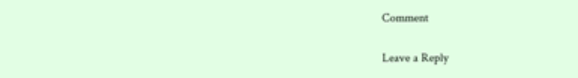Comment

Leave a Reply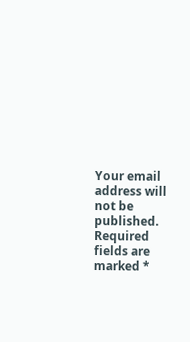Your email address will not be published. Required fields are marked *